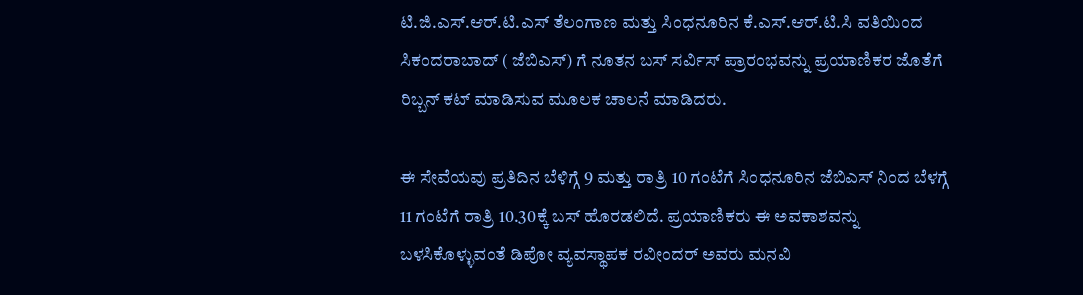ಟಿ.ಜಿ.ಎಸ್.ಆರ್.ಟಿ.ಎಸ್ ತೆಲಂಗಾಣ ಮತ್ತು ಸಿಂಧನೂರಿನ ಕೆ.ಎಸ್.ಆರ್.ಟಿ.ಸಿ ವತಿಯಿಂದ ಸಿಕಂದರಾಬಾದ್ ( ಜೆಬಿಎಸ್) ಗೆ ನೂತನ ಬಸ್ ಸರ್ವಿಸ್ ಪ್ರಾರಂಭವನ್ನು ಪ್ರಯಾಣಿಕರ ಜೊತೆಗೆ ರಿಬ್ಬನ್ ಕಟ್ ಮಾಡಿಸುವ ಮೂಲಕ ಚಾಲನೆ ಮಾಡಿದರು.

ಈ ಸೇವೆಯವು ಪ್ರತಿದಿನ ಬೆಳಿಗ್ಗೆ 9 ಮತ್ತು ರಾತ್ರಿ 10 ಗಂಟೆಗೆ ಸಿಂಧನೂರಿನ ಜೆಬಿಎಸ್ ನಿಂದ ಬೆಳಗ್ಗೆ 11 ಗಂಟೆಗೆ ರಾತ್ರಿ 10.30ಕ್ಕೆ ಬಸ್ ಹೊರಡಲಿದೆ. ಪ್ರಯಾಣಿಕರು ಈ ಅವಕಾಶವನ್ನು ಬಳಸಿಕೊಳ್ಳುವಂತೆ ಡಿಪೋ ವ್ಯವಸ್ಥಾಪಕ ರವೀಂದರ್ ಅವರು ಮನವಿ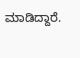ಮಾಡಿದ್ದಾರೆ.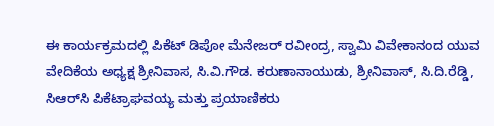ಈ ಕಾರ್ಯಕ್ರಮದಲ್ಲಿ ಪಿಕೆಟ್ ಡಿಪೋ ಮೆನೇಜರ್ ರವೀಂದ್ರ, ಸ್ವಾಮಿ ವಿವೇಕಾನಂದ ಯುವ ವೇದಿಕೆಯ ಅಧ್ಯಕ್ಷ ಶ್ರೀನಿವಾಸ, ಸಿ.ವಿ.ಗೌಡ. ಕರುಣಾನಾಯುಡು, ಶ್ರೀನಿವಾಸ್, ಸಿ.ದಿ.ರೆಡ್ಡಿ, ಸಿಆರ್‌ಸಿ ಪಿಕೆಟ್ರಾಘವಯ್ಯ ಮತ್ತು ಪ್ರಯಾಣಿಕರು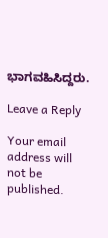ಭಾಗವಹಿಸಿದ್ದರು.

Leave a Reply

Your email address will not be published.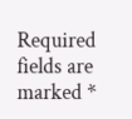Required fields are marked *